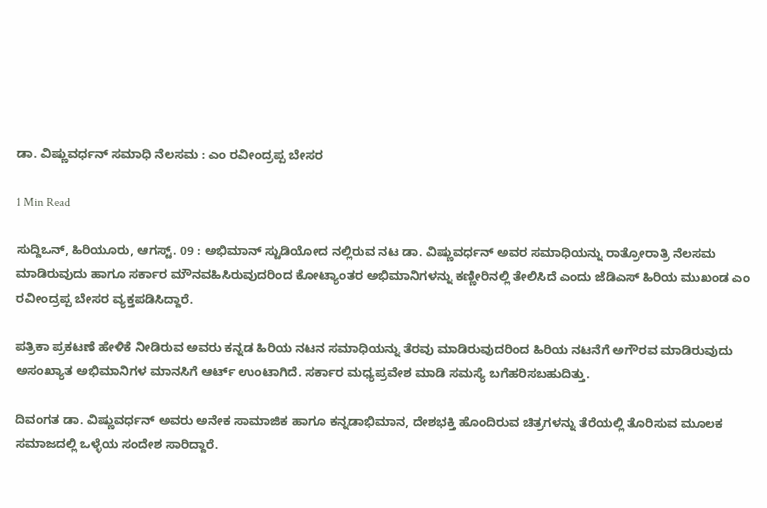ಡಾ. ವಿಷ್ಣುವರ್ಧನ್ ಸಮಾಧಿ ನೆಲಸಮ : ಎಂ ರವೀಂದ್ರಪ್ಪ ಬೇಸರ

1 Min Read

ಸುದ್ದಿಒನ್, ಹಿರಿಯೂರು, ಆಗಸ್ಟ್. 09 : ಅಭಿಮಾನ್ ಸ್ಟುಡಿಯೋದ ನಲ್ಲಿರುವ ನಟ ಡಾ. ವಿಷ್ಣುವರ್ಧನ್ ಅವರ ಸಮಾಧಿಯನ್ನು ರಾತ್ರೋರಾತ್ರಿ ನೆಲಸಮ ಮಾಡಿರುವುದು ಹಾಗೂ ಸರ್ಕಾರ ಮೌನವಹಿಸಿರುವುದರಿಂದ ಕೋಟ್ಯಾಂತರ ಅಭಿಮಾನಿಗಳನ್ನು ಕಣ್ಣೀರಿನಲ್ಲಿ ತೇಲಿಸಿದೆ ಎಂದು ಜೆಡಿಎಸ್ ಹಿರಿಯ ಮುಖಂಡ ಎಂ ರವೀಂದ್ರಪ್ಪ ಬೇಸರ ವ್ಯಕ್ತಪಡಿಸಿದ್ದಾರೆ.

ಪತ್ರಿಕಾ ಪ್ರಕಟಣೆ ಹೇಳಿಕೆ ನೀಡಿರುವ ಅವರು ಕನ್ನಡ ಹಿರಿಯ ನಟನ ಸಮಾಧಿಯನ್ನು ತೆರವು ಮಾಡಿರುವುದರಿಂದ ಹಿರಿಯ ನಟನೆಗೆ ಅಗೌರವ ಮಾಡಿರುವುದು ಅಸಂಖ್ಯಾತ ಅಭಿಮಾನಿಗಳ ಮಾನಸಿಗೆ ಆರ್ಟ್ ಉಂಟಾಗಿದೆ. ಸರ್ಕಾರ ಮಧ್ಯಪ್ರವೇಶ ಮಾಡಿ ಸಮಸ್ಯೆ ಬಗೆಹರಿಸಬಹುದಿತ್ತು.

ದಿವಂಗತ ಡಾ. ವಿಷ್ಣುವರ್ಧನ್ ಅವರು ಅನೇಕ ಸಾಮಾಜಿಕ ಹಾಗೂ ಕನ್ನಡಾಭಿಮಾನ, ದೇಶಭಕ್ತಿ ಹೊಂದಿರುವ ಚಿತ್ರಗಳನ್ನು ತೆರೆಯಲ್ಲಿ ತೊರಿಸುವ ಮೂಲಕ ಸಮಾಜದಲ್ಲಿ ಒಳ್ಳೆಯ ಸಂದೇಶ ಸಾರಿದ್ದಾರೆ.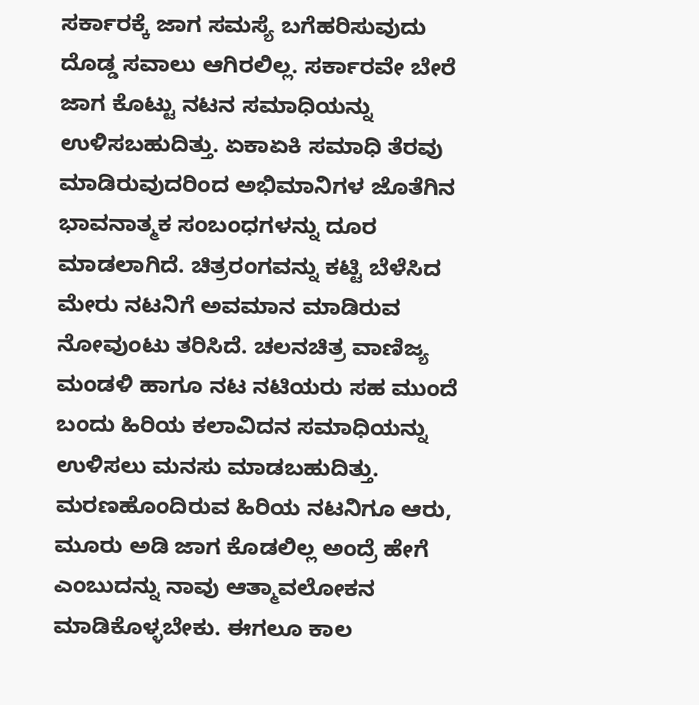ಸರ್ಕಾರಕ್ಕೆ ಜಾಗ ಸಮಸ್ಯೆ ಬಗೆಹರಿಸುವುದು ದೊಡ್ಡ ಸವಾಲು ಆಗಿರಲಿಲ್ಲ. ಸರ್ಕಾರವೇ ಬೇರೆ ಜಾಗ ಕೊಟ್ಟು ನಟನ ಸಮಾಧಿಯನ್ನು ಉಳಿಸಬಹುದಿತ್ತು. ಏಕಾಏಕಿ ಸಮಾಧಿ ತೆರವು ಮಾಡಿರುವುದರಿಂದ ಅಭಿಮಾನಿಗಳ ಜೊತೆಗಿನ ಭಾವನಾತ್ಮಕ ಸಂಬಂಧಗಳನ್ನು ದೂರ ಮಾಡಲಾಗಿದೆ. ಚಿತ್ರರಂಗವನ್ನು ಕಟ್ಟಿ ಬೆಳೆಸಿದ ಮೇರು ನಟನಿಗೆ ಅವಮಾನ ಮಾಡಿರುವ ನೋವುಂಟು ತರಿಸಿದೆ. ಚಲನಚಿತ್ರ ವಾಣಿಜ್ಯ ಮಂಡಳಿ ಹಾಗೂ ನಟ ನಟಿಯರು ಸಹ ಮುಂದೆ ಬಂದು ಹಿರಿಯ ಕಲಾವಿದನ ಸಮಾಧಿಯನ್ನು ಉಳಿಸಲು ಮನಸು ಮಾಡಬಹುದಿತ್ತು. ಮರಣಹೊಂದಿರುವ ಹಿರಿಯ ನಟನಿಗೂ ಆರು, ಮೂರು ಅಡಿ ಜಾಗ ಕೊಡಲಿಲ್ಲ ಅಂದ್ರೆ ಹೇಗೆ ಎಂಬುದನ್ನು ನಾವು ಆತ್ಮಾವಲೋಕನ ಮಾಡಿಕೊಳ್ಳಬೇಕು. ಈಗಲೂ ಕಾಲ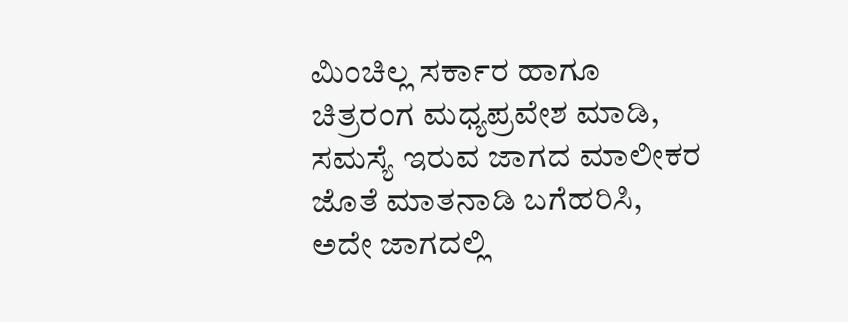ಮಿಂಚಿಲ್ಲ ಸರ್ಕಾರ ಹಾಗೂ ಚಿತ್ರರಂಗ ಮಧ್ಯಪ್ರವೇಶ ಮಾಡಿ, ಸಮಸ್ಯೆ ಇರುವ ಜಾಗದ ಮಾಲೀಕರ ಜೊತೆ ಮಾತನಾಡಿ ಬಗೆಹರಿಸಿ, ಅದೇ ಜಾಗದಲ್ಲಿ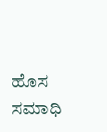ಹೊಸ ಸಮಾಧಿ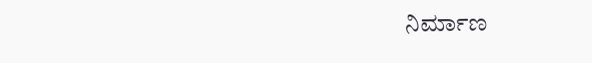ನಿರ್ಮಾಣ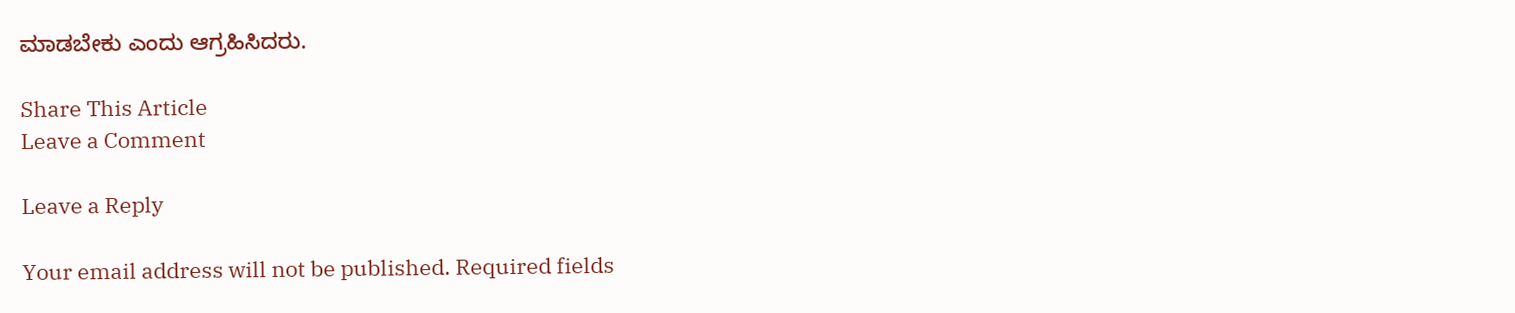ಮಾಡಬೇಕು ಎಂದು ಆಗ್ರಹಿಸಿದರು.

Share This Article
Leave a Comment

Leave a Reply

Your email address will not be published. Required fields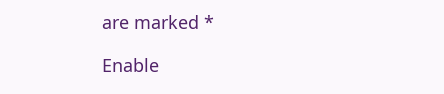are marked *

Enable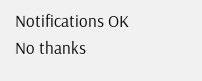Notifications OK No thanks